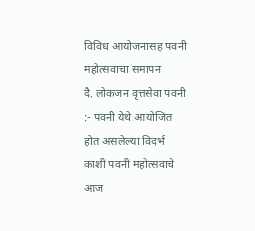विविध आयोजनासह पवनी महोत्सवाचा समापन
दै. लोकजन वृत्तसेवा पवनी :- पवनी येथे आयोजित होत असलेल्या विदर्भ काशी पवनी महोत्सवाचे आज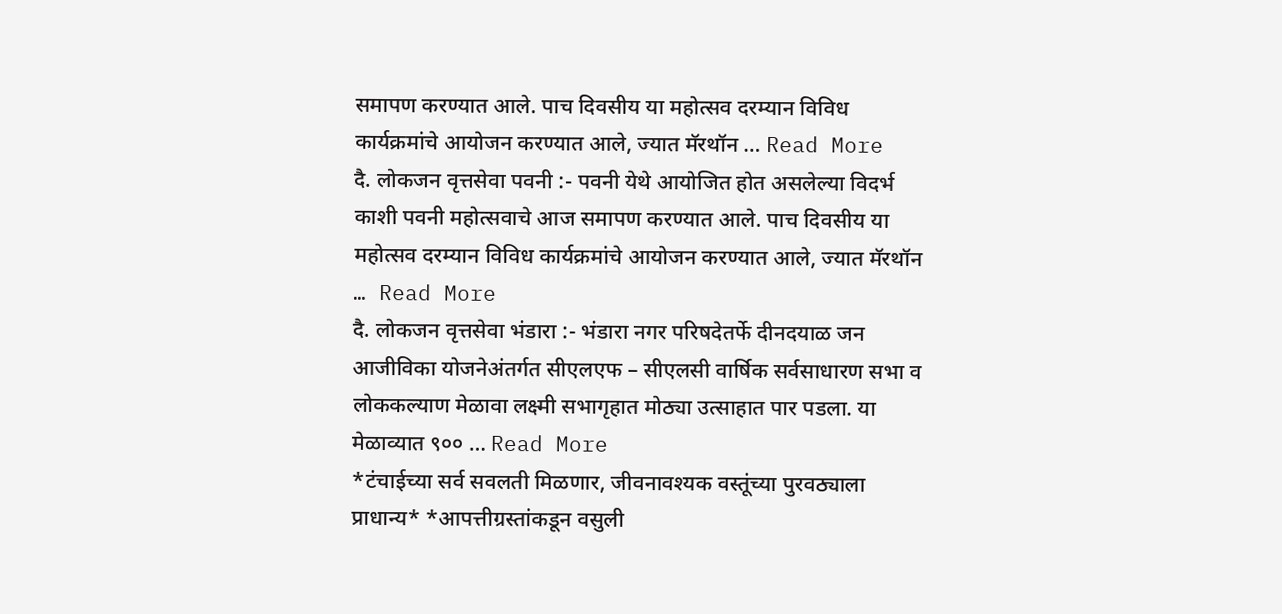समापण करण्यात आले. पाच दिवसीय या महोत्सव दरम्यान विविध कार्यक्रमांचे आयोजन करण्यात आले, ज्यात मॅरथॉन … Read More
दै. लोकजन वृत्तसेवा पवनी :- पवनी येथे आयोजित होत असलेल्या विदर्भ काशी पवनी महोत्सवाचे आज समापण करण्यात आले. पाच दिवसीय या महोत्सव दरम्यान विविध कार्यक्रमांचे आयोजन करण्यात आले, ज्यात मॅरथॉन … Read More
दै. लोकजन वृत्तसेवा भंडारा :- भंडारा नगर परिषदेतर्फे दीनदयाळ जन आजीविका योजनेअंतर्गत सीएलएफ – सीएलसी वार्षिक सर्वसाधारण सभा व लोककल्याण मेळावा लक्ष्मी सभागृहात मोठ्या उत्साहात पार पडला. या मेळाव्यात ९०० … Read More
*टंचाईच्या सर्व सवलती मिळणार, जीवनावश्यक वस्तूंच्या पुरवठ्याला प्राधान्य* *आपत्तीग्रस्तांकडून वसुली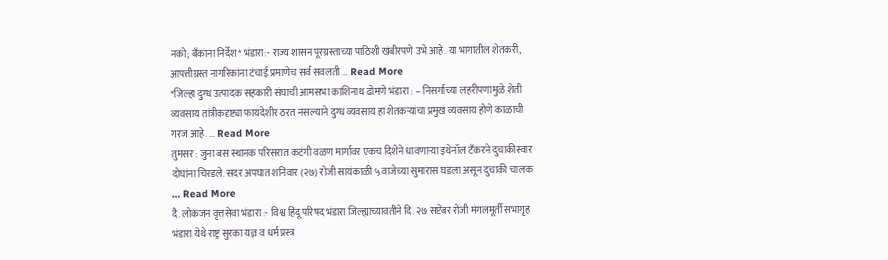नको; बँकाना निर्देश* भंडारा:- राज्य शासन पूरग्रस्ताच्या पाठिशी खंबीरपणे उभे आहे. या भागातील शेतकरी, आपत्तीग्रस्त नागरिकांना टंचाई प्रमाणेच सर्व सवलती … Read More
*जिल्हा दुग्ध उत्पादक सहकारी संघाची आमसभा काशिनाथ ढोमणे भंडारा : – निसर्गाच्या लहरीपणामुळे शेती व्यवसाय तांत्रीकदृष्ट्या फायदेशीर ठरत नसल्याने दुग्ध व्यवसाय हा शेतकऱ्यांचा प्रमुख व्यवसाय होणे काळाची गरज आहे. … Read More
तुमसर : जुना बस स्थानक परिसरात कटंगी वळण मार्गावर एकच दिशेने धावणाऱ्या इथेनॉल टँकरने दुचाकीस्वार दोघांना चिरडले. सदर अपघात शनिवार (२७) रोजी सायंकाळी ५ वाजेच्या सुमारास घडला असून दुचाकी चालक … Read More
दै. लोकजन वृत्तसेवा भंडारा :- विश्व हिंदू परिषद भंडारा जिल्ह्याच्यावतीने दि. २७ सप्टेंबर रोजी मंगलमूर्ती सभागृह भंडारा येथे राष्ट्र सुरका यज्ञ व धर्म प्रस्त्र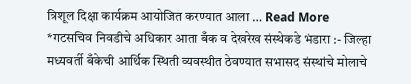त्रिशूल दिक्षा कार्यक्रम आयोजित करण्यात आला … Read More
*गटसचिव निवडीचे अधिकार आता बँक व देखरेख संस्थेकडे भंडारा :- जिल्हा मध्यवर्ती बँकेची आर्थिक स्थिती व्यवस्थीत ठेवण्यात सभासद संस्थांचे मोलाचे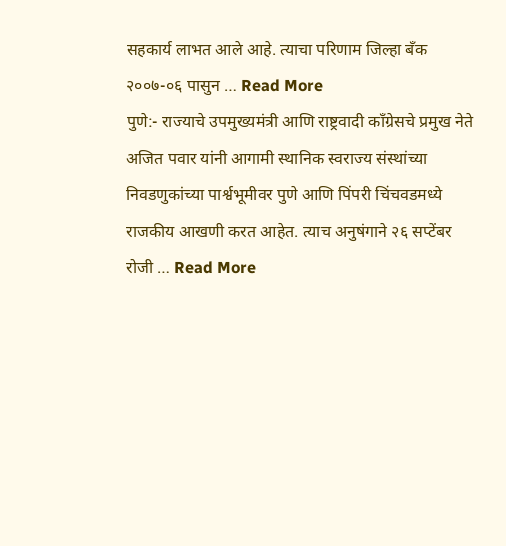सहकार्य लाभत आले आहे. त्याचा परिणाम जिल्हा बँक २००७-०६ पासुन … Read More
पुणे:- राज्याचे उपमुख्यमंत्री आणि राष्ट्रवादी काँग्रेसचे प्रमुख नेते अजित पवार यांनी आगामी स्थानिक स्वराज्य संस्थांच्या निवडणुकांच्या पार्श्वभूमीवर पुणे आणि पिंपरी चिंचवडमध्ये राजकीय आखणी करत आहेत. त्याच अनुषंगाने २६ सप्टेंबर रोजी … Read More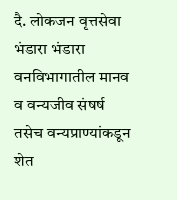दै. लोकजन वृत्तसेवा भंडारा भंडारा वनविभागातील मानव व वन्यजीव संषर्ष तसेच वन्यप्राण्यांकडून शेत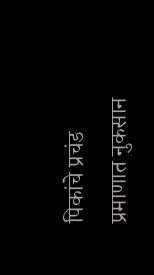पिकांचे प्रचंड प्रमाणात नुकसान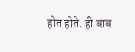होत होते. ही बाब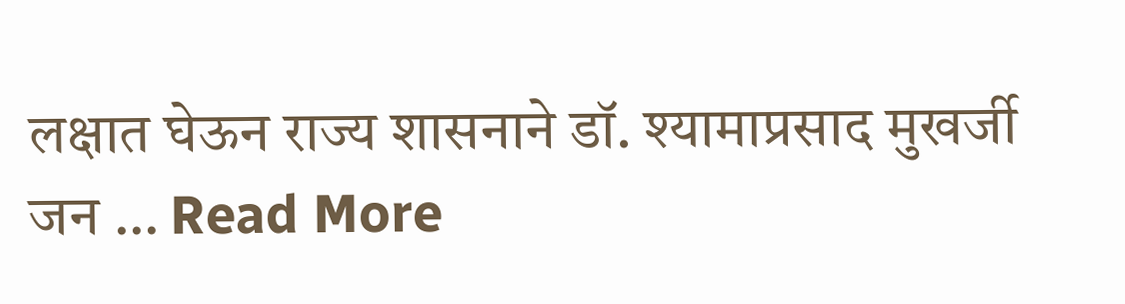लक्षात घेऊन राज्य शासनाने डॉ. श्यामाप्रसाद मुखर्जी जन … Read More